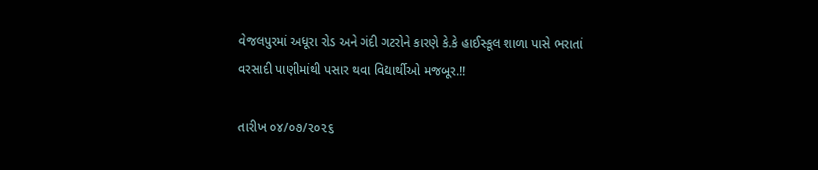વેજલપુરમાં અધૂરા રોડ અને ગંદી ગટરોને કારણે કે.કે હાઈસ્કૂલ શાળા પાસે ભરાતાં વરસાદી પાણીમાંથી પસાર થવા વિદ્યાર્થીઓ મજબૂર.!!

તારીખ ૦૪/૦૭/૨૦૨૬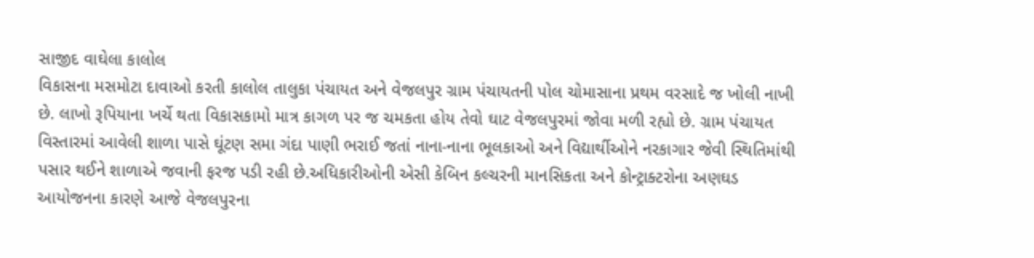સાજીદ વાઘેલા કાલોલ
વિકાસના મસમોટા દાવાઓ કરતી કાલોલ તાલુકા પંચાયત અને વેજલપુર ગ્રામ પંચાયતની પોલ ચોમાસાના પ્રથમ વરસાદે જ ખોલી નાખી છે. લાખો રૂપિયાના ખર્ચે થતા વિકાસકામો માત્ર કાગળ પર જ ચમકતા હોય તેવો ઘાટ વેજલપુરમાં જોવા મળી રહ્યો છે. ગ્રામ પંચાયત વિસ્તારમાં આવેલી શાળા પાસે ઘૂંટણ સમા ગંદા પાણી ભરાઈ જતાં નાના-નાના ભૂલકાઓ અને વિદ્યાર્થીઓને નરકાગાર જેવી સ્થિતિમાંથી પસાર થઈને શાળાએ જવાની ફરજ પડી રહી છે.અધિકારીઓની એસી કેબિન કલ્ચરની માનસિકતા અને કોન્ટ્રાક્ટરોના અણઘડ આયોજનના કારણે આજે વેજલપુરના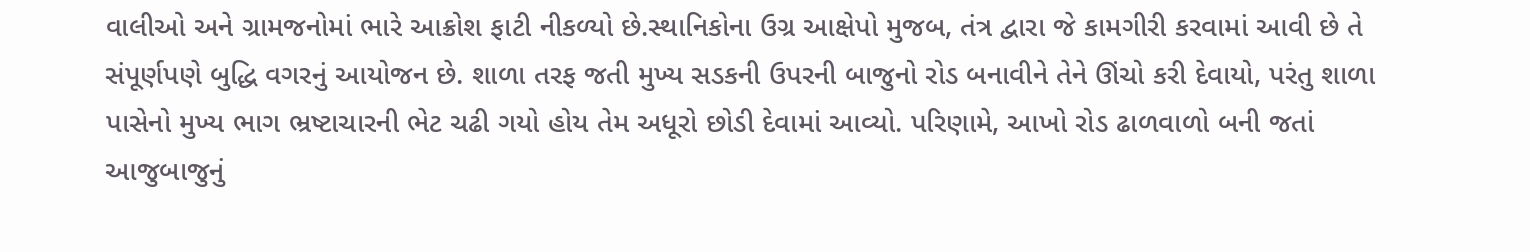વાલીઓ અને ગ્રામજનોમાં ભારે આક્રોશ ફાટી નીકળ્યો છે.સ્થાનિકોના ઉગ્ર આક્ષેપો મુજબ, તંત્ર દ્વારા જે કામગીરી કરવામાં આવી છે તે સંપૂર્ણપણે બુદ્ધિ વગરનું આયોજન છે. શાળા તરફ જતી મુખ્ય સડકની ઉપરની બાજુનો રોડ બનાવીને તેને ઊંચો કરી દેવાયો, પરંતુ શાળા પાસેનો મુખ્ય ભાગ ભ્રષ્ટાચારની ભેટ ચઢી ગયો હોય તેમ અધૂરો છોડી દેવામાં આવ્યો. પરિણામે, આખો રોડ ઢાળવાળો બની જતાં આજુબાજુનું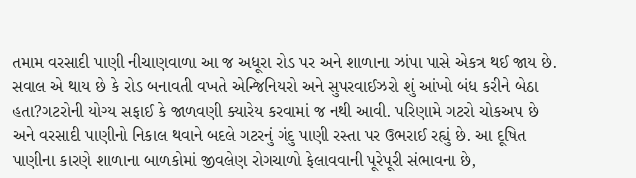તમામ વરસાદી પાણી નીચાણવાળા આ જ અધૂરા રોડ પર અને શાળાના ઝાંપા પાસે એકત્ર થઈ જાય છે. સવાલ એ થાય છે કે રોડ બનાવતી વખતે એન્જિનિયરો અને સુપરવાઈઝરો શું આંખો બંધ કરીને બેઠા હતા?ગટરોની યોગ્ય સફાઈ કે જાળવણી ક્યારેય કરવામાં જ નથી આવી. પરિણામે ગટરો ચોકઅપ છે અને વરસાદી પાણીનો નિકાલ થવાને બદલે ગટરનું ગંદુ પાણી રસ્તા પર ઉભરાઈ રહ્યું છે. આ દૂષિત પાણીના કારણે શાળાના બાળકોમાં જીવલેણ રોગચાળો ફેલાવવાની પૂરેપૂરી સંભાવના છે,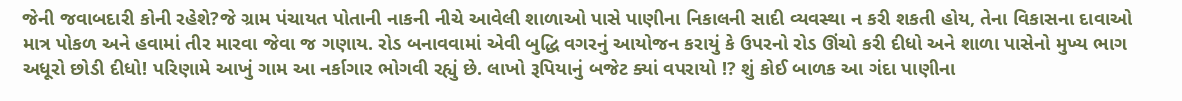જેની જવાબદારી કોની રહેશે?જે ગ્રામ પંચાયત પોતાની નાકની નીચે આવેલી શાળાઓ પાસે પાણીના નિકાલની સાદી વ્યવસ્થા ન કરી શકતી હોય, તેના વિકાસના દાવાઓ માત્ર પોકળ અને હવામાં તીર મારવા જેવા જ ગણાય. રોડ બનાવવામાં એવી બુદ્ધિ વગરનું આયોજન કરાયું કે ઉપરનો રોડ ઊંચો કરી દીધો અને શાળા પાસેનો મુખ્ય ભાગ અધૂરો છોડી દીધો! પરિણામે આખું ગામ આ નર્કાગાર ભોગવી રહ્યું છે. લાખો રૂપિયાનું બજેટ ક્યાં વપરાયો !? શું કોઈ બાળક આ ગંદા પાણીના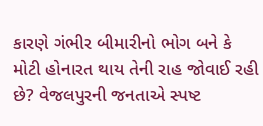કારણે ગંભીર બીમારીનો ભોગ બને કે મોટી હોનારત થાય તેની રાહ જોવાઈ રહી છે? વેજલપુરની જનતાએ સ્પષ્ટ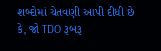શબ્દોમાં ચેતવણી આપી દીધી છે કે, જો TDO રૂબરૂ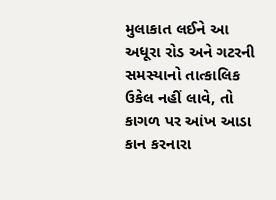મુલાકાત લઈને આ અધૂરા રોડ અને ગટરની સમસ્યાનો તાત્કાલિક ઉકેલ નહીં લાવે, તો કાગળ પર આંખ આડા કાન કરનારા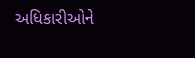અધિકારીઓને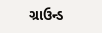ગ્રાઉન્ડ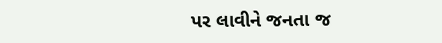પર લાવીને જનતા જ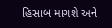હિસાબ માગશે અને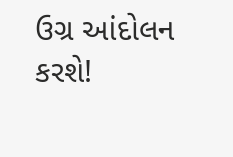ઉગ્ર આંદોલન કરશે!